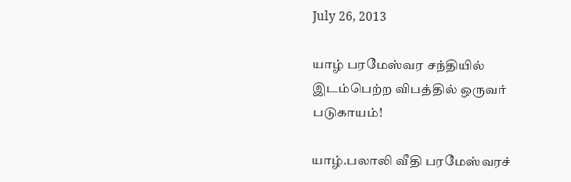July 26, 2013

யாழ் பரமேஸ்வர சந்தியில் இடம்பெற்ற விபத்தில் ஒருவர் படுகாயம்!

யாழ்.பலாலி வீதி பரமேஸ்வரச்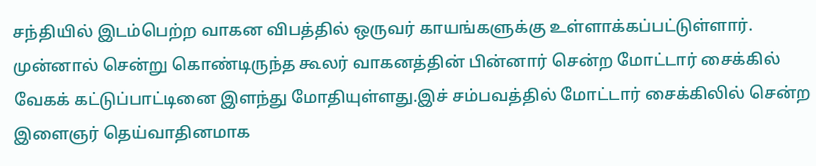சந்தியில் இடம்பெற்ற வாகன விபத்தில் ஒருவர் காயங்களுக்கு உள்ளாக்கப்பட்டுள்ளார்.
முன்னால் சென்று கொண்டிருந்த கூலர் வாகனத்தின் பின்னார் சென்ற மோட்டார் சைக்கில் வேகக் கட்டுப்பாட்டினை இளந்து மோதியுள்ளது.இச் சம்பவத்தில் மோட்டார் சைக்கிலில் சென்ற இளைஞர் தெய்வாதினமாக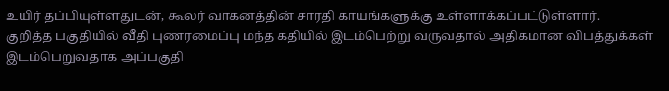உயிர் தப்பியுள்ளதுடன், கூலர் வாகனத்தின் சாரதி காயங்களுக்கு உள்ளாக்கப்பட்டுள்ளார்.
குறித்த பகுதியில் வீதி புணரமைப்பு மந்த கதியில் இடம்பெற்று வருவதால் அதிகமான விபத்துக்கள் இடம்பெறுவதாக அப்பகுதி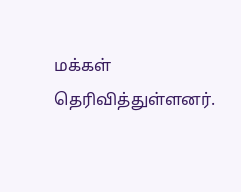மக்கள் தெரிவித்துள்ளனர்.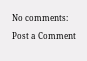No comments:

Post a Comment